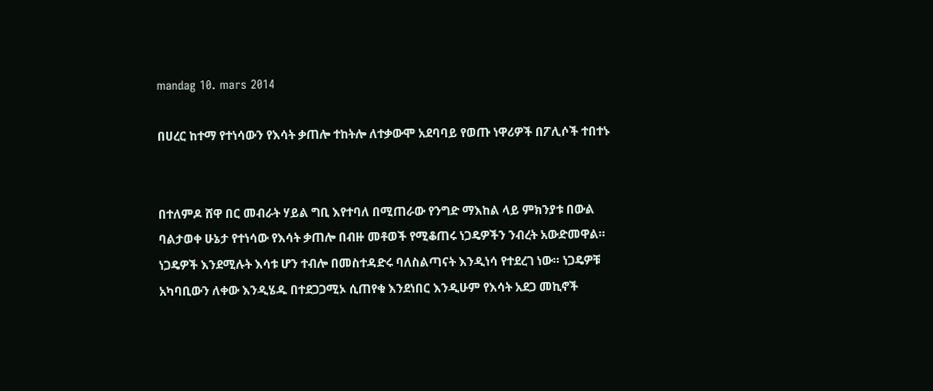mandag 10. mars 2014

በሀረር ከተማ የተነሳውን የእሳት ቃጠሎ ተከትሎ ለተቃውሞ አደባባይ የወጡ ነዋሪዎች በፖሊሶች ተበተኑ


በተለምዶ ሸዋ በር መብራት ሃይል ግቢ እየተባለ በሚጠራው የንግድ ማእከል ላይ ምክንያቱ በውል ባልታወቀ ሁኔታ የተነሳው የእሳት ቃጠሎ በብዙ መቶወች የሚቆጠሩ ነጋዴዎችን ንብረት አውድመዋል።
ነጋዴዎች እንደሚሉት እሳቱ ሆን ተብሎ በመስተዳድሩ ባለስልጣናት እንዲነሳ የተደረገ ነው። ነጋዴዎቹ አካባቢውን ለቀው እንዲሄዱ በተደጋጋሚኦ ሲጠየቁ እንደነበር እንዲሁም የእሳት አደጋ መኪኖች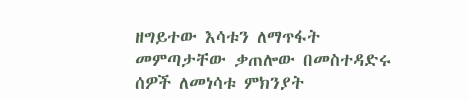ዘግይተው እሳቱን ለማጥፋት መምጣታቸው ቃጠሎው በመስተዳድሩ ሰዎች ለመነሳቱ ምክንያት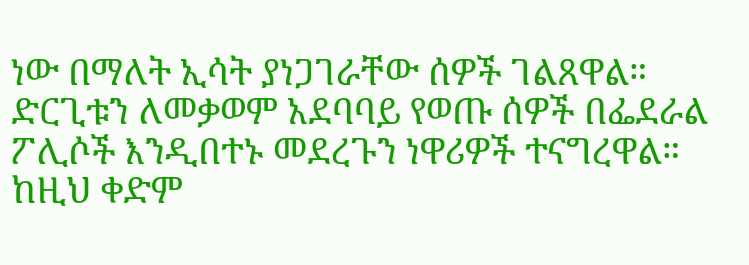ነው በማለት ኢሳት ያነጋገራቸው ሰዎች ገልጸዋል። ድርጊቱን ለመቃወም አደባባይ የወጡ ሰዎች በፌደራል ፖሊሶች እንዲበተኑ መደረጉን ነዋሪዎች ተናግረዋል።
ከዚህ ቀድም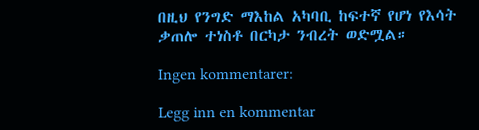በዚህ የንግድ ማእከል አካባቢ ከፍተኛ የሆነ የእሳት ቃጠሎ ተነስቶ በርካታ ንብረት ወድሟል።

Ingen kommentarer:

Legg inn en kommentar